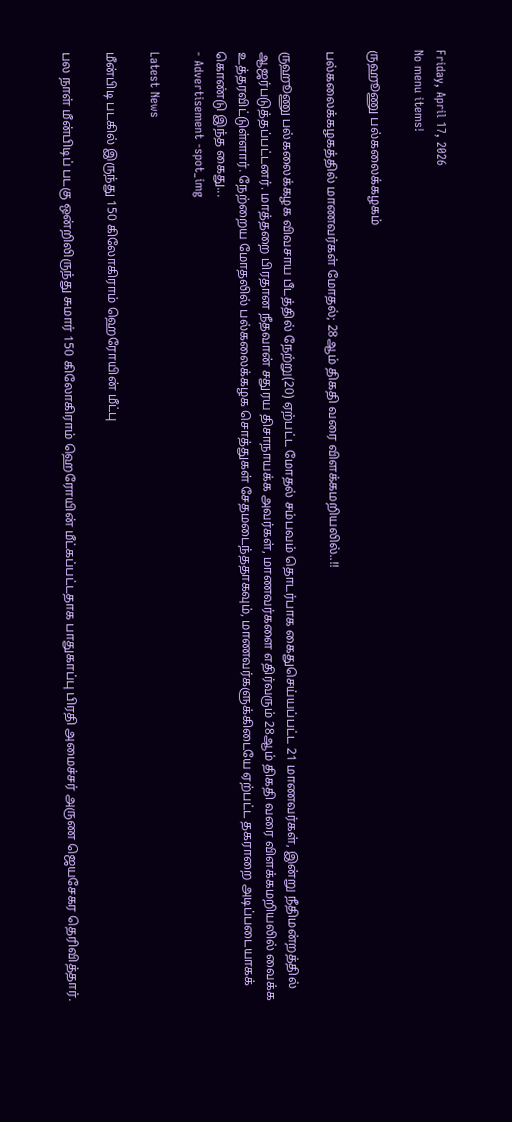Friday, April 17, 2026
No menu items!

ருஹூணு பல்கலைக்கழகம்

பல்கலைக்கழகத்தில் மாணவர்கள் மோதல்; 28ஆம் திகதி வரை விளக்கமறியலில்..!!

ருஹூணு பல்கலைக்கழக விவசாய பீடத்தில் நேற்று(20) ஏற்பட்ட மோதல் சம்பவம் தொடர்பாக கைதுசெய்யப்பட்ட 21 மாணவர்கள், இன்று நீதிமன்றத்தில் ஆஜர்படுத்தப்பட்டனர். மாத்தறை பிரதான நீதவான் சதுரய திசாநாயக்க அவர்கள், மாணவர்களை எதிர்வரும் 28ஆம் திகதி வரை விளக்கமறியலில் வைக்க உத்தரவிட்டுள்ளார். நேற்றைய மோதலில் பல்கலைக்கழக சொத்துகள் சேதமடைந்ததாகவும், மாணவர்களுக்கிடையே ஏற்பட்ட தகராறை அடிப்படையாகக் கொண்டு இந்த கைது...
- Advertisement -spot_img

Latest News

மீன்பிடி படகில் இருந்து 150 கிலோகிராம் ஹெரோயின் மீட்பு

பல நாள் மீன்பிடிப் படகு ஒன்றிலிருந்து சுமார் 150 கிலோகிராம் ஹெரோயின் மீட்கப்பட்டதாக பாதுகாப்பு பிரதி அமைச்சர் அருண ஜெயசேகர தெரிவித்தார்.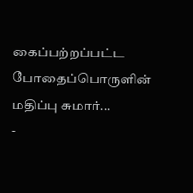கைப்பற்றப்பட்ட போதைப்பொருளின் மதிப்பு சுமார்...
-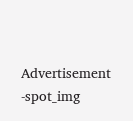Advertisement -spot_img